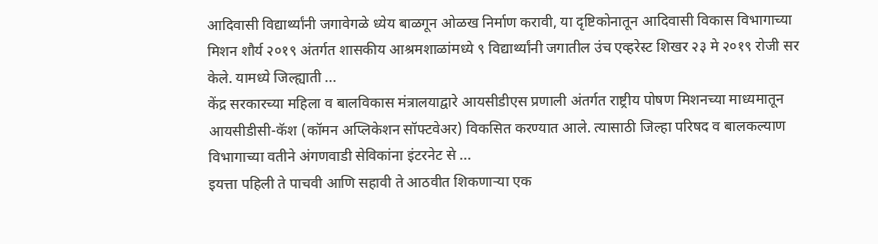आदिवासी विद्यार्थ्यांनी जगावेगळे ध्येय बाळगून ओळख निर्माण करावी, या दृष्टिकोनातून आदिवासी विकास विभागाच्या मिशन शौर्य २०१९ अंतर्गत शासकीय आश्रमशाळांमध्ये ९ विद्यार्थ्यांनी जगातील उंच एव्हरेस्ट शिखर २३ मे २०१९ रोजी सर केले. यामध्ये जिल्ह्याती ...
केंद्र सरकारच्या महिला व बालविकास मंत्रालयाद्वारे आयसीडीएस प्रणाली अंतर्गत राष्ट्रीय पोषण मिशनच्या माध्यमातून आयसीडीसी-कॅश (कॉमन अप्लिकेशन सॉफ्टवेअर) विकसित करण्यात आले. त्यासाठी जिल्हा परिषद व बालकल्याण विभागाच्या वतीने अंगणवाडी सेविकांना इंटरनेट से ...
इयत्ता पहिली ते पाचवी आणि सहावी ते आठवीत शिकणाऱ्या एक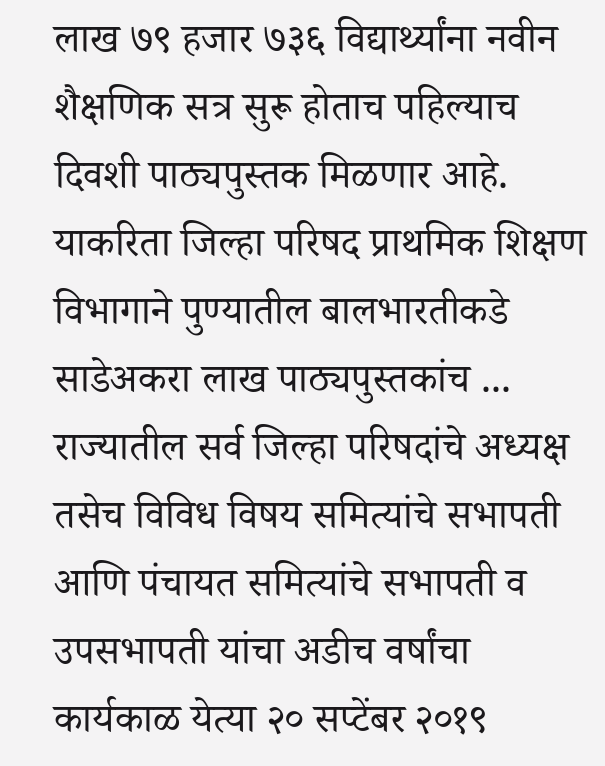लाख ७९ हजार ७३६ विद्यार्थ्यांना नवीन शैक्षणिक सत्र सुरू होताच पहिल्याच दिवशी पाठ्यपुस्तक मिळणार आहे. याकरिता जिल्हा परिषद प्राथमिक शिक्षण विभागाने पुण्यातील बालभारतीकडे साडेअकरा लाख पाठ्यपुस्तकांच ...
राज्यातील सर्व जिल्हा परिषदांचे अध्यक्ष तसेच विविध विषय समित्यांचे सभापती आणि पंचायत समित्यांचे सभापती व उपसभापती यांचा अडीच वर्षांचा कार्यकाळ येत्या २० सप्टेंबर २०१९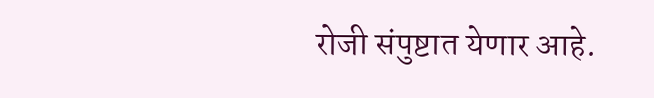रोजी संपुष्टात येणार आहे.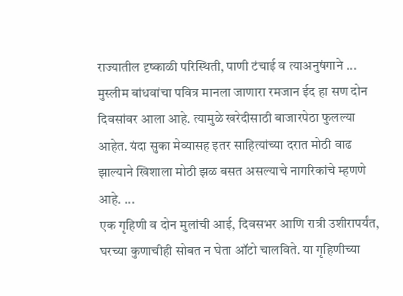राज्यातील दृष्काळी परिस्थिती, पाणी टंचाई व त्याअनुषंगाने ...
मुस्लीम बांधवांचा पवित्र मानला जाणारा रमजान ईद हा सण दोन दिवसांवर आला आहे. त्यामुळे खरेदीसाठी बाजारपेठा फुलल्या आहेत. यंदा सुका मेव्यासह इतर साहित्यांच्या दरात मोठी वाढ झाल्याने खिशाला मोठी झळ बसत असल्याचे नागरिकांचे म्हणणे आहे. ...
एक गृहिणी व दोन मुलांची आई, दिवसभर आणि रात्री उशीरापर्यंत, घरच्या कुणाचीही सोबत न घेता ऑटो चालविते. या गृहिणीच्या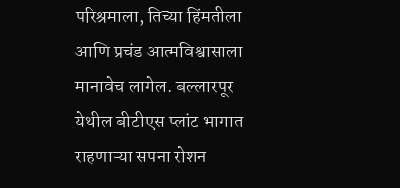परिश्रमाला, तिच्या हिंमतीला आणि प्रचंड आत्मविश्वासाला मानावेच लागेल. बल्लारपूर येथील बीटीएस प्लांट भागात राहणाऱ्या सपना रोशन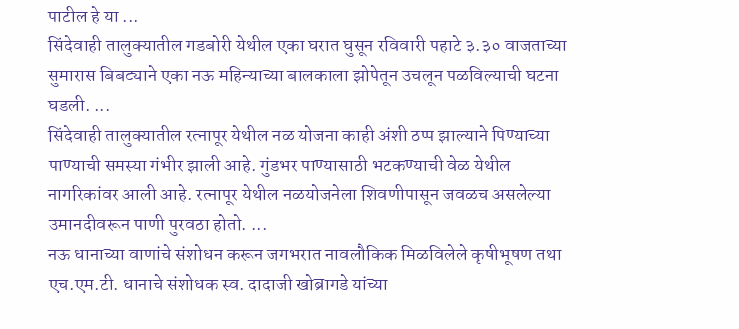पाटील हे या ...
सिंदेवाही तालुक्यातील गडबोरी येथील एका घरात घुसून रविवारी पहाटे ३.३० वाजताच्या सुमारास बिबट्याने एका नऊ महिन्याच्या बालकाला झोपेतून उचलून पळविल्याची घटना घडली. ...
सिंदेवाही तालुक्यातील रत्नापूर येथील नळ योजना काही अंशी ठप्प झाल्याने पिण्याच्या पाण्याची समस्या गंभीर झाली आहे. गुंडभर पाण्यासाठी भटकण्याची वेळ येथील नागरिकांवर आली आहे. रत्नापूर येथील नळयोजनेला शिवणीपासून जवळच असलेल्या उमानदीवरून पाणी पुरवठा होतो. ...
नऊ धानाच्या वाणांचे संशोधन करून जगभरात नावलौकिक मिळविलेले कृषीभूषण तथा एच.एम.टी. धानाचे संशोधक स्व. दादाजी खोब्रागडे यांच्या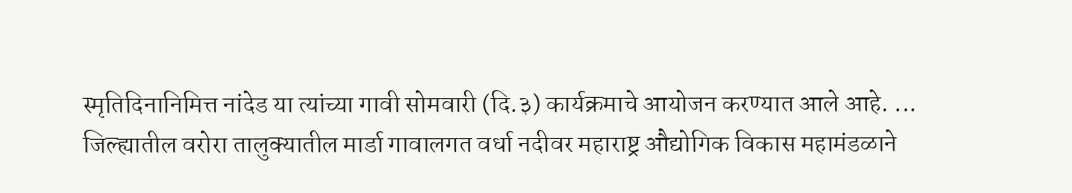स्मृतिदिनानिमित्त नांदेड या त्यांच्या गावी सोमवारी (दि.३) कार्यक्रमाचे आयोजन करण्यात आले आहे. ...
जिल्ह्यातील वरोरा तालुक्यातील मार्डा गावालगत वर्धा नदीवर महाराष्ट्र औद्योगिक विकास महामंडळाने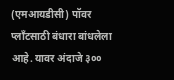(एमआयडीसी) पॉवर प्लाँटसाठी बंधारा बांधलेला आहे. यावर अंदाजे ३००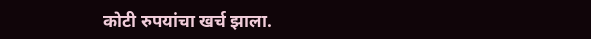कोटी रुपयांचा खर्च झाला.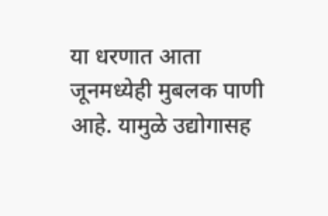या धरणात आता जूनमध्येही मुबलक पाणी आहे. यामुळे उद्योगासह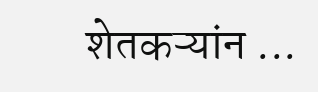शेतकऱ्यांन ...